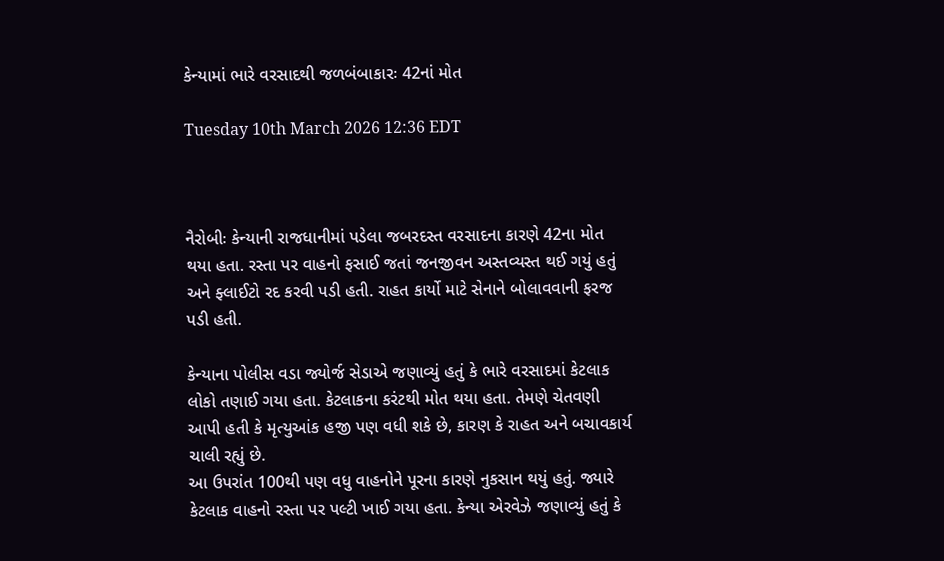કેન્યામાં ભારે વરસાદથી જળબંબાકારઃ 42નાં મોત

Tuesday 10th March 2026 12:36 EDT



નૈરોબીઃ કેન્યાની રાજધાનીમાં પડેલા જબરદસ્ત વરસાદના કારણે 42ના મોત થયા હતા. રસ્તા પર વાહનો ફસાઈ જતાં જનજીવન અસ્તવ્યસ્ત થઈ ગયું હતું અને ફ્લાઈટો રદ કરવી પડી હતી. રાહત કાર્યો માટે સેનાને બોલાવવાની ફરજ પડી હતી.

કેન્યાના પોલીસ વડા જ્યોર્જ સેડાએ જણાવ્યું હતું કે ભારે વરસાદમાં કેટલાક લોકો તણાઈ ગયા હતા. કેટલાકના કરંટથી મોત થયા હતા. તેમણે ચેતવણી આપી હતી કે મૃત્યુઆંક હજી પણ વધી શકે છે, કારણ કે રાહત અને બચાવકાર્ય ચાલી રહ્યું છે.
આ ઉપરાંત 100થી પણ વધુ વાહનોને પૂરના કારણે નુકસાન થયું હતું. જ્યારે કેટલાક વાહનો રસ્તા પર પલ્ટી ખાઈ ગયા હતા. કેન્યા એરવેઝે જણાવ્યું હતું કે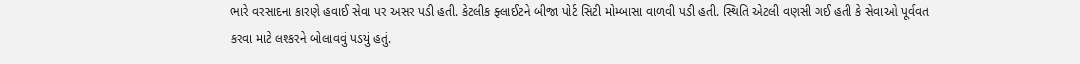ભારે વરસાદના કારણે હવાઈ સેવા પર અસર પડી હતી. કેટલીક ફ્લાઈટને બીજા પોર્ટ સિટી મોમ્બાસા વાળવી પડી હતી. સ્થિતિ એટલી વણસી ગઈ હતી કે સેવાઓ પૂર્વવત કરવા માટે લશ્કરને બોલાવવું પડયું હતું.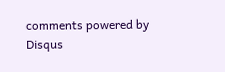comments powered by Disqus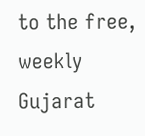to the free, weekly Gujarat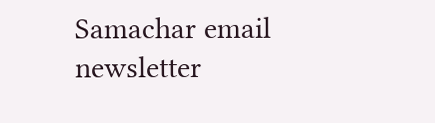Samachar email newsletter